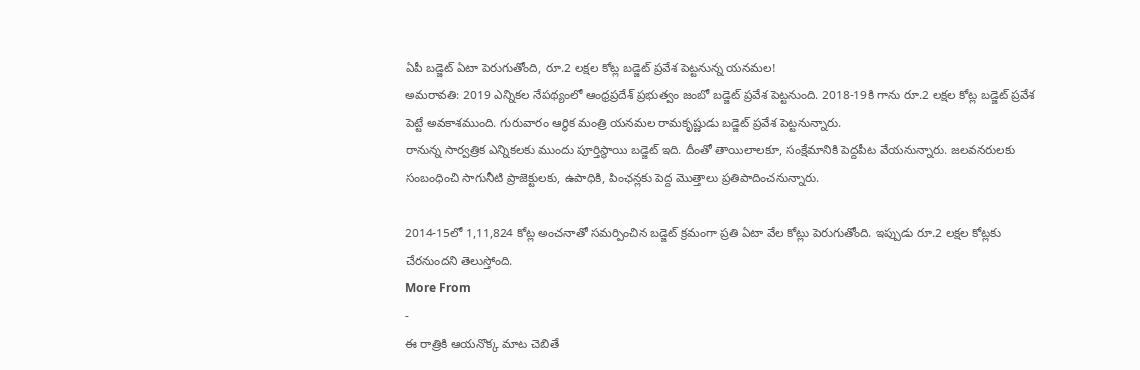ఏపీ బడ్జెట్ ఏటా పెరుగుతోంది, రూ.2 లక్షల కోట్ల బడ్జెట్ ప్రవేశ పెట్టనున్న యనమల!
అమరావతి: 2019 ఎన్నికల నేపథ్యంలో ఆంధ్రప్రదేశ్ ప్రభుత్వం జంబో బడ్జెట్ ప్రవేశ పెట్టనుంది. 2018-19కి గాను రూ.2 లక్షల కోట్ల బడ్జెట్ ప్రవేశ పెట్టే అవకాశముంది. గురువారం ఆర్థిక మంత్రి యనమల రామకృష్ణుడు బడ్జెట్ ప్రవేశ పెట్టనున్నారు.
రానున్న సార్వత్రిక ఎన్నికలకు ముందు పూర్తిస్థాయి బడ్జెట్ ఇది. దీంతో తాయిలాలకూ, సంక్షేమానికి పెద్దపీట వేయనున్నారు. జలవనరులకు సంబంధించి సాగునీటి ప్రాజెక్టులకు, ఉపాధికి, పింఛన్లకు పెద్ద మొత్తాలు ప్రతిపాదించనున్నారు.

2014-15లో 1,11,824 కోట్ల అంచనాతో సమర్పించిన బడ్జెట్ క్రమంగా ప్రతి ఏటా వేల కోట్లు పెరుగుతోంది. ఇప్పుడు రూ.2 లక్షల కోట్లకు చేరనుందని తెలుస్తోంది.
More From
-
ఈ రాత్రికి ఆయనొక్క మాట చెబితే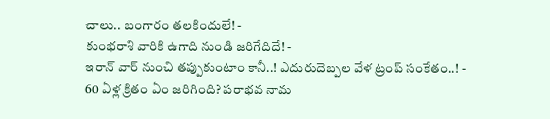చాలు.. బంగారం తలకిందులే! -
కుంభరాశి వారికి ఉగాది నుండి జరిగేదిదే! -
ఇరాన్ వార్ నుంచి తప్పుకుంటాం కానీ..! ఎదురుదెబ్పల వేళ ట్రంప్ సంకేతం..! -
60 ఏళ్ల క్రితం ఏం జరిగింది? పరాభవ నామ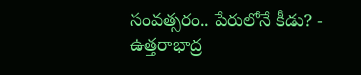సంవత్సరం.. పేరులోనే కీడు? -
ఉత్తరాభాద్ర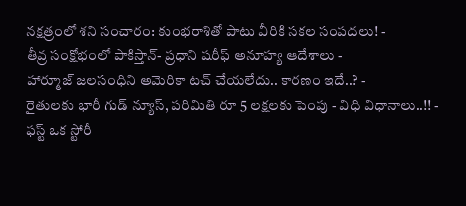నక్షత్రంలో శని సంచారం: కుంభరాశితో పాటు వీరికి సకల సంపదలు! -
తీవ్ర సంక్షోభంలో పాకిస్తాన్- ప్రధాని షరీఫ్ అనూహ్య ఆదేశాలు -
హార్మూజ్ జలసంధిని అమెరికా టచ్ చేయలేదు.. కారణం ఇదే..? -
రైతులకు భారీ గుడ్ న్యూస్, పరిమితి రూ 5 లక్షలకు పెంపు - విధి విధానాలు..!! -
ఫస్ట్ ఒక స్టోరీ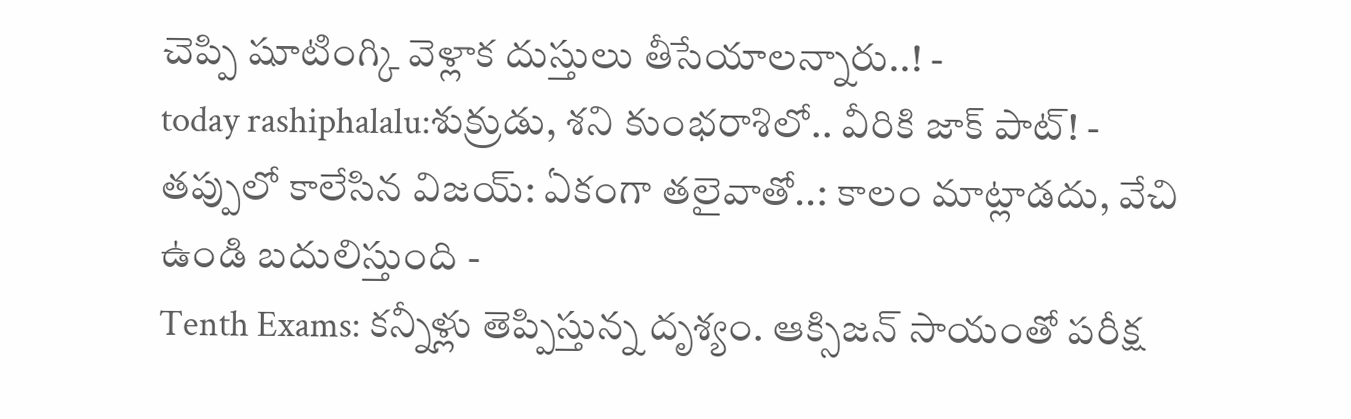చెప్పి షూటింగ్కి వెళ్లాక దుస్తులు తీసేయాలన్నారు..! -
today rashiphalalu:శుక్రుడు, శని కుంభరాశిలో.. వీరికి జాక్ పాట్! -
తప్పులో కాలేసిన విజయ్: ఏకంగా తలైవాతో..: కాలం మాట్లాడదు, వేచి ఉండి బదులిస్తుంది -
Tenth Exams: కన్నీళ్లు తెప్పిస్తున్న దృశ్యం. ఆక్సిజన్ సాయంతో పరీక్ష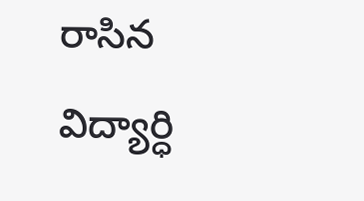రాసిన విద్యార్ధి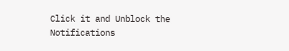Click it and Unblock the Notifications